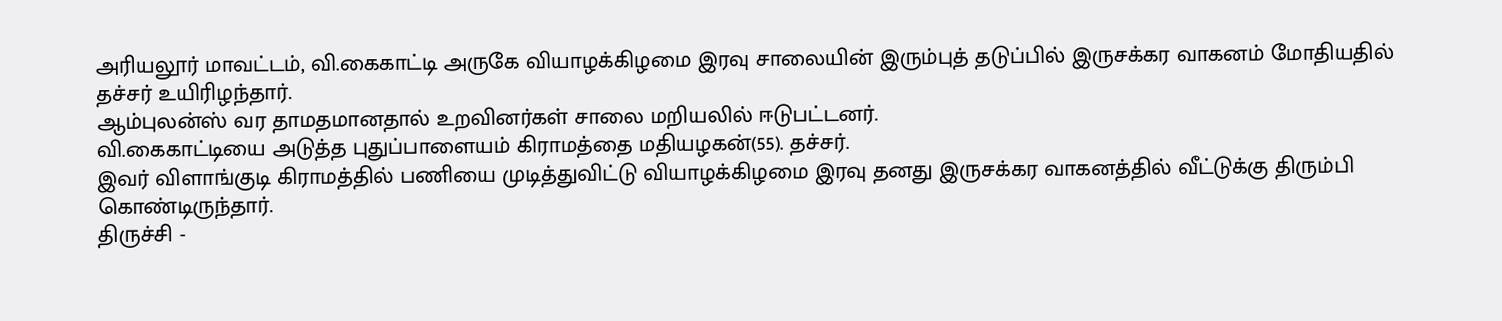அரியலூர் மாவட்டம், வி.கைகாட்டி அருகே வியாழக்கிழமை இரவு சாலையின் இரும்புத் தடுப்பில் இருசக்கர வாகனம் மோதியதில் தச்சர் உயிரிழந்தார்.
ஆம்புலன்ஸ் வர தாமதமானதால் உறவினர்கள் சாலை மறியலில் ஈடுபட்டனர்.
வி.கைகாட்டியை அடுத்த புதுப்பாளையம் கிராமத்தை மதியழகன்(55). தச்சர்.
இவர் விளாங்குடி கிராமத்தில் பணியை முடித்துவிட்டு வியாழக்கிழமை இரவு தனது இருசக்கர வாகனத்தில் வீட்டுக்கு திரும்பி கொண்டிருந்தார்.
திருச்சி -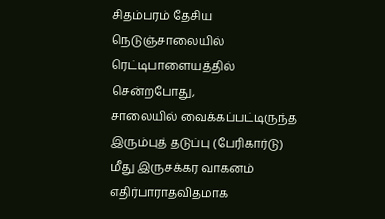சிதம்பரம் தேசிய நெடுஞ்சாலையில் ரெட்டிபாளையத்தில் சென்றபோது,
சாலையில் வைக்கப்பட்டிருந்த இரும்புத் தடுப்பு (பேரிகார்டு) மீது இருசக்கர வாகனம் எதிர்பாராதவிதமாக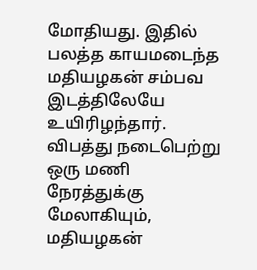மோதியது. இதில் பலத்த காயமடைந்த மதியழகன் சம்பவ இடத்திலேயே உயிரிழந்தார். விபத்து நடைபெற்று ஒரு மணி நேரத்துக்கு மேலாகியும், மதியழகன்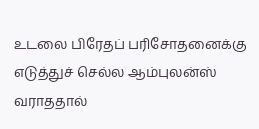உடலை பிரேதப் பரிசோதனைக்கு எடுத்துச் செல்ல ஆம்புலன்ஸ் வராததால்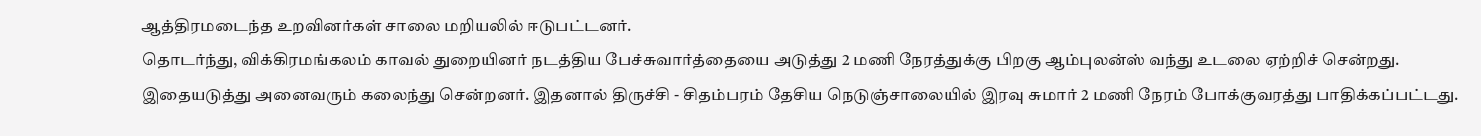ஆத்திரமடைந்த உறவினர்கள் சாலை மறியலில் ஈடுபட்டனர்.
தொடர்ந்து, விக்கிரமங்கலம் காவல் துறையினர் நடத்திய பேச்சுவார்த்தையை அடுத்து 2 மணி நேரத்துக்கு பிறகு ஆம்புலன்ஸ் வந்து உடலை ஏற்றிச் சென்றது. இதையடுத்து அனைவரும் கலைந்து சென்றனர். இதனால் திருச்சி - சிதம்பரம் தேசிய நெடுஞ்சாலையில் இரவு சுமார் 2 மணி நேரம் போக்குவரத்து பாதிக்கப்பட்டது.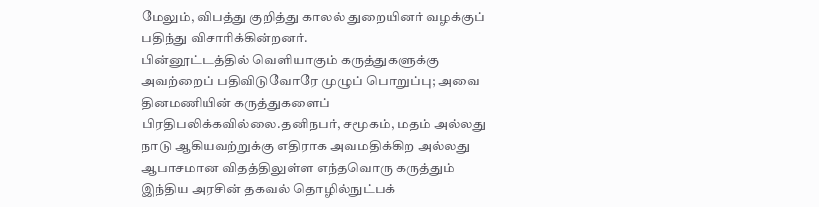மேலும், விபத்து குறித்து காலல் துறையினர் வழக்குப் பதிந்து விசாரிக்கின்றனர்.
பின்னூட்டத்தில் வெளியாகும் கருத்துகளுக்கு அவற்றைப் பதிவிடுவோரே முழுப் பொறுப்பு; அவை தினமணியின் கருத்துகளைப் பிரதிபலிக்கவில்லை.தனிநபர், சமூகம், மதம் அல்லது நாடு ஆகியவற்றுக்கு எதிராக அவமதிக்கிற அல்லது ஆபாசமான விதத்திலுள்ள எந்தவொரு கருத்தும் இந்திய அரசின் தகவல் தொழில்நுட்பக்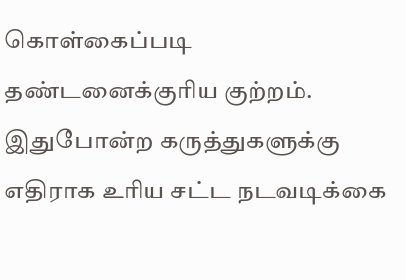கொள்கைப்படி தண்டனைக்குரிய குற்றம். இதுபோன்ற கருத்துகளுக்கு எதிராக உரிய சட்ட நடவடிக்கை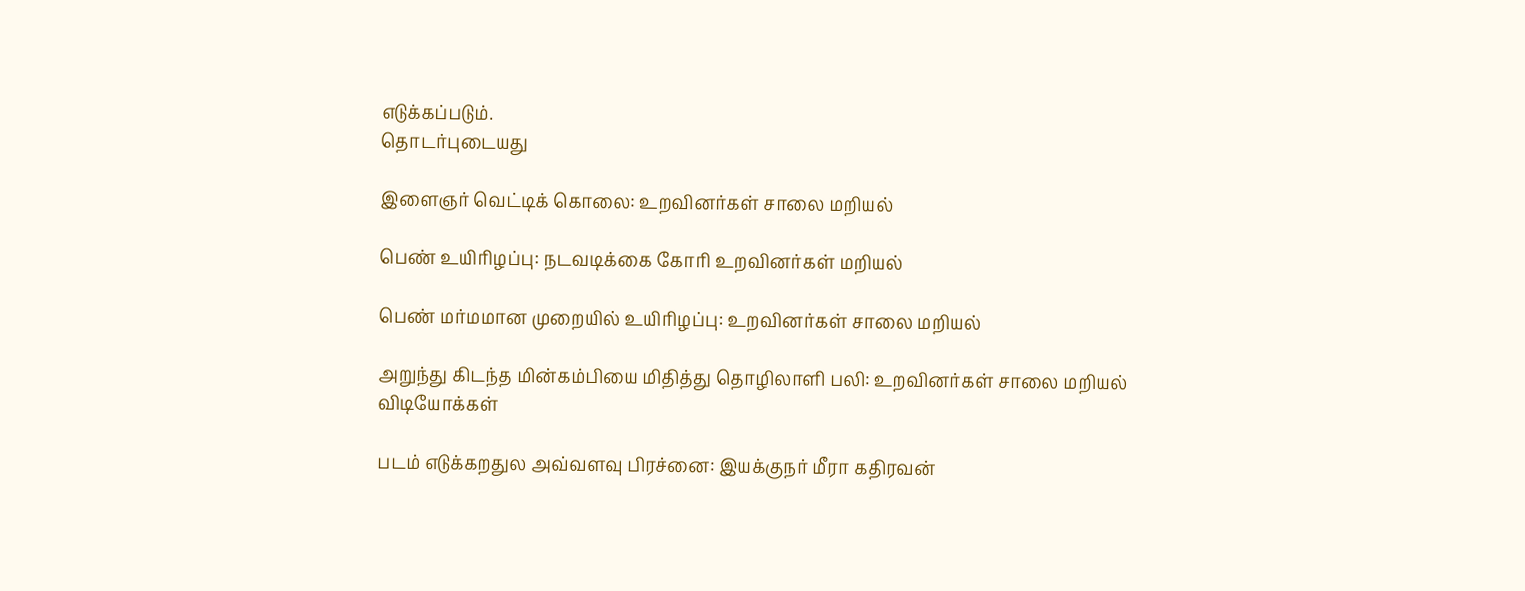எடுக்கப்படும்.
தொடர்புடையது

இளைஞர் வெட்டிக் கொலை: உறவினர்கள் சாலை மறியல்

பெண் உயிரிழப்பு: நடவடிக்கை கோரி உறவினர்கள் மறியல்

பெண் மர்மமான முறையில் உயிரிழப்பு: உறவினர்கள் சாலை மறியல்

அறுந்து கிடந்த மின்கம்பியை மிதித்து தொழிலாளி பலி: உறவினர்கள் சாலை மறியல்
விடியோக்கள்

படம் எடுக்கறதுல அவ்வளவு பிரச்னை: இயக்குநர் மீரா கதிரவன்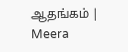ஆதங்கம் | Meera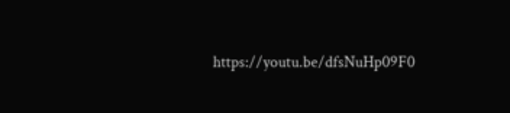https://youtu.be/dfsNuHp09F0